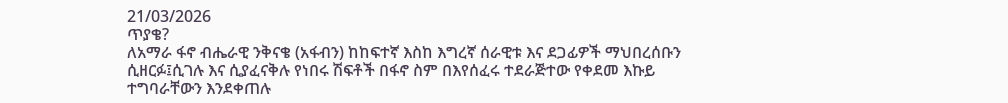21/03/2026
ጥያቄ?
ለአማራ ፋኖ ብሔራዊ ንቅናቄ (አፋብን) ከከፍተኛ እስከ እግረኛ ሰራዊቱ እና ደጋፊዎች ማህበረሰቡን ሲዘርፉ፤ሲገሉ እና ሲያፈናቅሉ የነበሩ ሽፍቶች በፋኖ ስም በእየሰፈሩ ተደራጅተው የቀደመ እኩይ ተግባራቸውን እንደቀጠሉ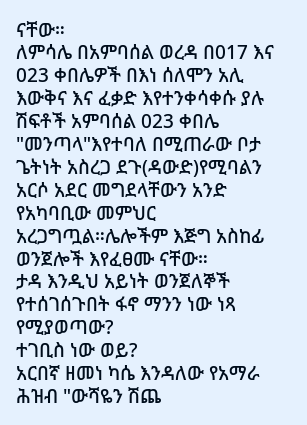ናቸው።
ለምሳሌ በአምባሰል ወረዳ በ017 እና 023 ቀበሌዎች በእነ ሰለሞን አሊ እውቅና እና ፈቃድ እየተንቀሳቀሱ ያሉ ሽፍቶች አምባሰል 023 ቀበሌ "መንጣላ"እየተባለ በሚጠራው ቦታ ጌትነት አስረጋ ደጉ(ዳውድ)የሚባልን አርሶ አደር መግደላቸውን አንድ የአካባቢው መምህር አረጋግጧል።ሌሎችም እጅግ አስከፊ ወንጀሎች እየፈፀሙ ናቸው።
ታዳ እንዲህ አይነት ወንጀለኞች የተሰገሰጉበት ፋኖ ማንን ነው ነጻ የሚያወጣው?
ተገቢስ ነው ወይ?
አርበኛ ዘመነ ካሴ እንዳለው የአማራ ሕዝብ "ውሻዬን ሽጨ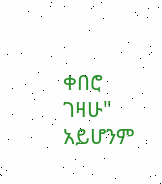ቀበሮ ገዛሁ" አይሆንም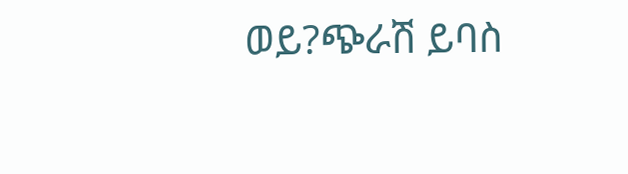ወይ?ጭራሽ ይባስ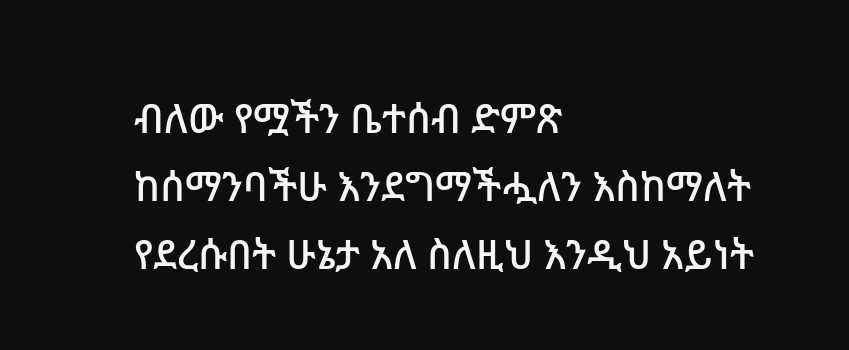ብለው የሟችን ቤተሰብ ድምጽ ከሰማንባችሁ እንደግማችሗለን እስከማለት የደረሱበት ሁኔታ አለ ስለዚህ እንዲህ አይነት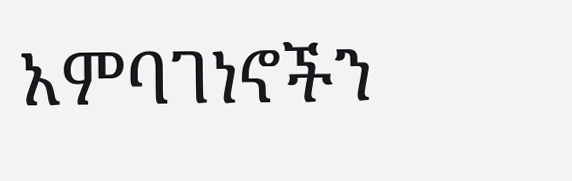አምባገነኖችን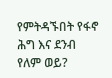የምትዳኙበት የፋኖ ሕግ እና ደንብ የለም ወይ?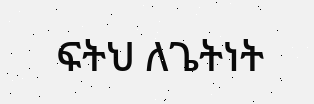ፍትህ ለጌትነት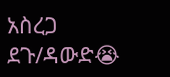አስረጋ ደጉ/ዳውድ😭